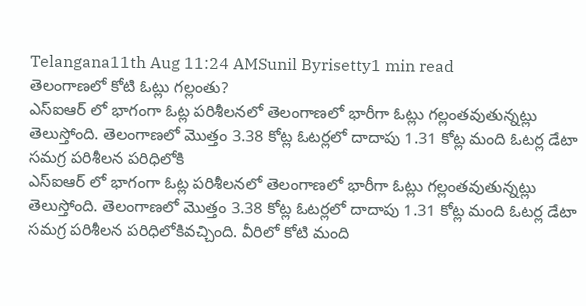Telangana11th Aug 11:24 AMSunil Byrisetty1 min read
తెలంగాణలో కోటి ఓట్లు గల్లంతు?
ఎస్ఐఆర్ లో భాగంగా ఓట్ల పరిశీలనలో తెలంగాణలో భారీగా ఓట్లు గల్లంతవుతున్నట్లు తెలుస్తోంది. తెలంగాణలో మొత్తం 3.38 కోట్ల ఓటర్లలో దాదాపు 1.31 కోట్ల మంది ఓటర్ల డేటా సమగ్ర పరిశీలన పరిధిలోకి
ఎస్ఐఆర్ లో భాగంగా ఓట్ల పరిశీలనలో తెలంగాణలో భారీగా ఓట్లు గల్లంతవుతున్నట్లు తెలుస్తోంది. తెలంగాణలో మొత్తం 3.38 కోట్ల ఓటర్లలో దాదాపు 1.31 కోట్ల మంది ఓటర్ల డేటా సమగ్ర పరిశీలన పరిధిలోకివచ్చింది. వీరిలో కోటి మంది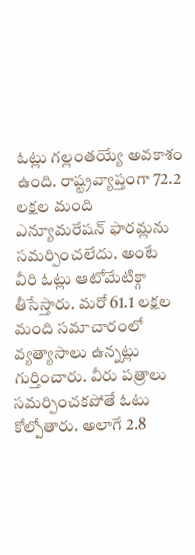ఓట్లు గల్లంతయ్యే అవకాశం ఉంది. రాష్ట్రవ్యాప్తంగా 72.2 లక్షల మంది ఎన్యూమరేషన్ ఫారమ్లను సమర్పించలేదు. అంటే వీరి ఓట్లు ఆటోమేటిక్గా తీసేస్తారు. మరో 61.1 లక్షల మంది సమాచారంలో వ్యత్యాసాలు ఉన్నట్లు గుర్తించారు. వీరు పత్రాలు సమర్పించకపోతే ఓటు కోల్పోతారు. అలాగే 2.8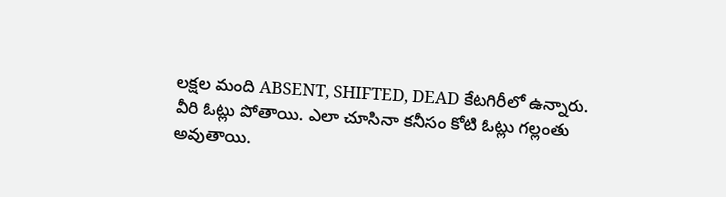లక్షల మంది ABSENT, SHIFTED, DEAD కేటగిరీలో ఉన్నారు. వీరి ఓట్లు పోతాయి. ఎలా చూసినా కనీసం కోటి ఓట్లు గల్లంతు అవుతాయి.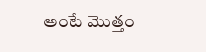అంటే మొత్తం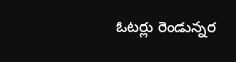ఓటర్లు రెండున్నర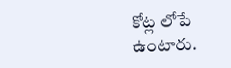కోట్ల లోపే ఉంటారు.